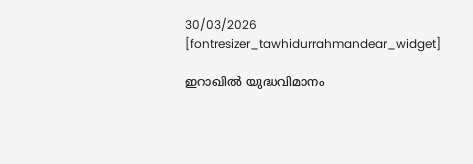30/03/2026
[fontresizer_tawhidurrahmandear_widget]

ഇറാഖിൽ യുദ്ധവിമാനം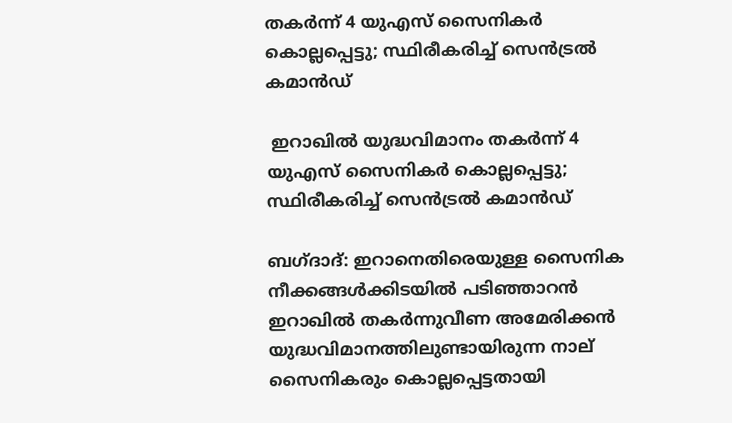തകർന്ന് 4 യുഎസ് സൈനികർ കൊല്ലപ്പെട്ടു; സ്ഥിരീകരിച്ച് സെൻട്രൽ കമാൻഡ്

 ഇറാഖിൽ യുദ്ധവിമാനം തകർന്ന് 4 യുഎസ് സൈനികർ കൊല്ലപ്പെട്ടു; സ്ഥിരീകരിച്ച് സെൻട്രൽ കമാൻഡ്

ബഗ്ദാദ്: ഇറാനെതിരെയുള്ള സൈനിക നീക്കങ്ങൾക്കിടയിൽ പടിഞ്ഞാറൻ ഇറാഖിൽ തകർന്നുവീണ അമേരിക്കൻ യുദ്ധവിമാനത്തിലുണ്ടായിരുന്ന നാല് സൈനികരും കൊല്ലപ്പെട്ടതായി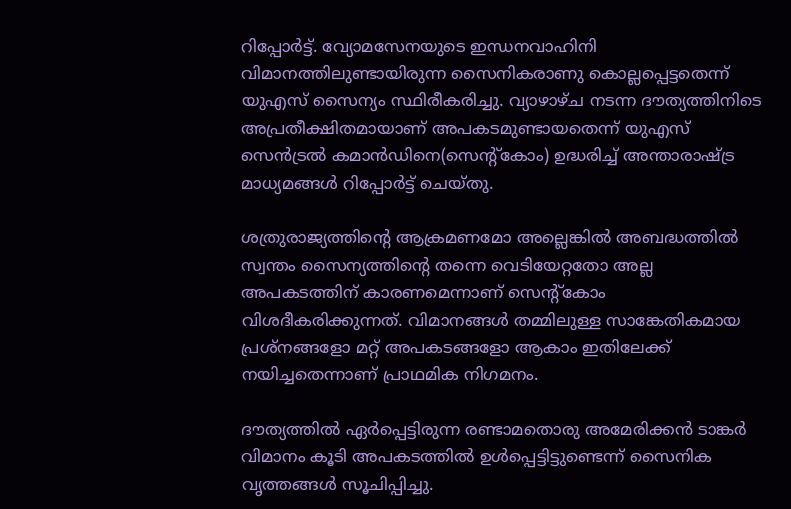റിപ്പോർട്ട്. വ്യോമസേനയുടെ ഇന്ധനവാഹിനി വിമാനത്തിലുണ്ടായിരുന്ന സൈനികരാണു കൊല്ലപ്പെട്ടതെന്ന് യുഎസ് സൈന്യം സ്ഥിരീകരിച്ചു. വ്യാഴാഴ്ച നടന്ന ദൗത്യത്തിനിടെ അപ്രതീക്ഷിതമായാണ് അപകടമുണ്ടായതെന്ന് യുഎസ് സെൻട്രൽ കമാൻഡിനെ(സെന്റ്‌കോം) ഉദ്ധരിച്ച് അന്താരാഷ്ട്ര മാധ്യമങ്ങൾ റിപ്പോർട്ട് ചെയ്തു.

ശത്രുരാജ്യത്തിന്റെ ആക്രമണമോ അല്ലെങ്കിൽ അബദ്ധത്തിൽ സ്വന്തം സൈന്യത്തിന്റെ തന്നെ വെടിയേറ്റതോ അല്ല അപകടത്തിന് കാരണമെന്നാണ് സെന്റ്‌കോം വിശദീകരിക്കുന്നത്. വിമാനങ്ങൾ തമ്മിലുള്ള സാങ്കേതികമായ പ്രശ്‌നങ്ങളോ മറ്റ് അപകടങ്ങളോ ആകാം ഇതിലേക്ക് നയിച്ചതെന്നാണ് പ്രാഥമിക നിഗമനം.

ദൗത്യത്തിൽ ഏർപ്പെട്ടിരുന്ന രണ്ടാമതൊരു അമേരിക്കൻ ടാങ്കർ വിമാനം കൂടി അപകടത്തിൽ ഉൾപ്പെട്ടിട്ടുണ്ടെന്ന് സൈനിക വൃത്തങ്ങൾ സൂചിപ്പിച്ചു.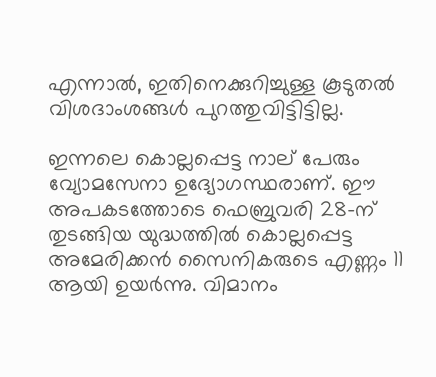എന്നാൽ, ഇതിനെക്കുറിച്ചുള്ള കൂടുതൽ വിശദാംശങ്ങൾ പുറത്തുവിട്ടിട്ടില്ല.

ഇന്നലെ കൊല്ലപ്പെട്ട നാല് പേരും വ്യോമസേനാ ഉദ്യോഗസ്ഥരാണ്. ഈ അപകടത്തോടെ ഫെബ്രുവരി 28-ന് തുടങ്ങിയ യുദ്ധത്തിൽ കൊല്ലപ്പെട്ട അമേരിക്കൻ സൈനികരുടെ എണ്ണം 11 ആയി ഉയർന്നു. വിമാനം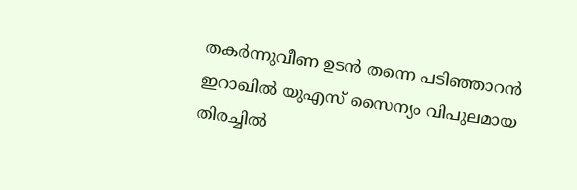തകർന്നുവീണ ഉടൻ തന്നെ പടിഞ്ഞാറൻ ഇറാഖിൽ യുഎസ് സൈന്യം വിപുലമായ തിരച്ചിൽ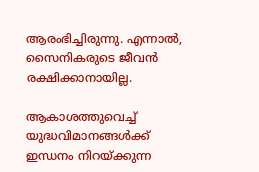ആരംഭിച്ചിരുന്നു. എന്നാൽ, സൈനികരുടെ ജീവൻ രക്ഷിക്കാനായില്ല.

ആകാശത്തുവെച്ച് യുദ്ധവിമാനങ്ങൾക്ക് ഇന്ധനം നിറയ്ക്കുന്ന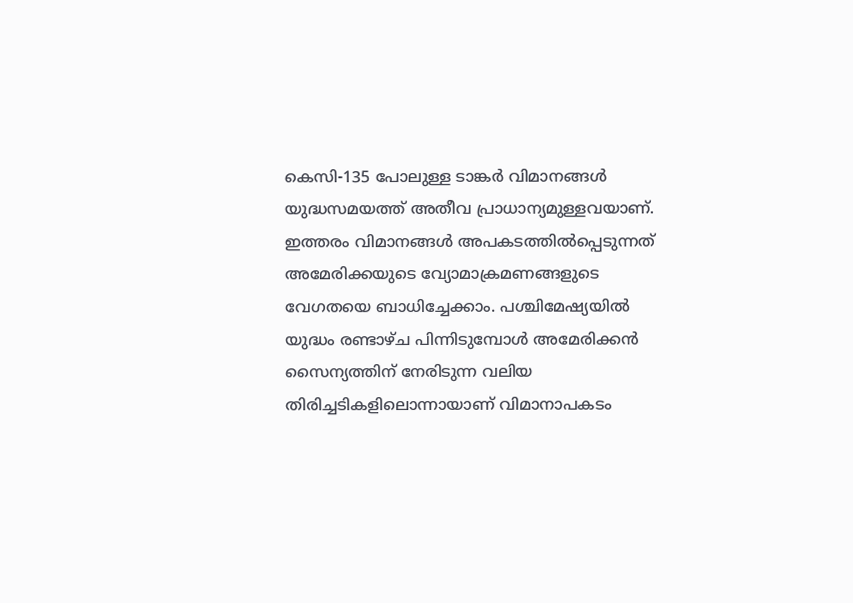കെസി-135 പോലുള്ള ടാങ്കർ വിമാനങ്ങൾ യുദ്ധസമയത്ത് അതീവ പ്രാധാന്യമുള്ളവയാണ്. ഇത്തരം വിമാനങ്ങൾ അപകടത്തിൽപ്പെടുന്നത് അമേരിക്കയുടെ വ്യോമാക്രമണങ്ങളുടെ വേഗതയെ ബാധിച്ചേക്കാം. പശ്ചിമേഷ്യയിൽ യുദ്ധം രണ്ടാഴ്ച പിന്നിടുമ്പോൾ അമേരിക്കൻ സൈന്യത്തിന് നേരിടുന്ന വലിയ തിരിച്ചടികളിലൊന്നായാണ് വിമാനാപകടം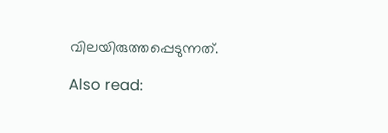വിലയിരുത്തപ്പെടുന്നത്.

Also read: